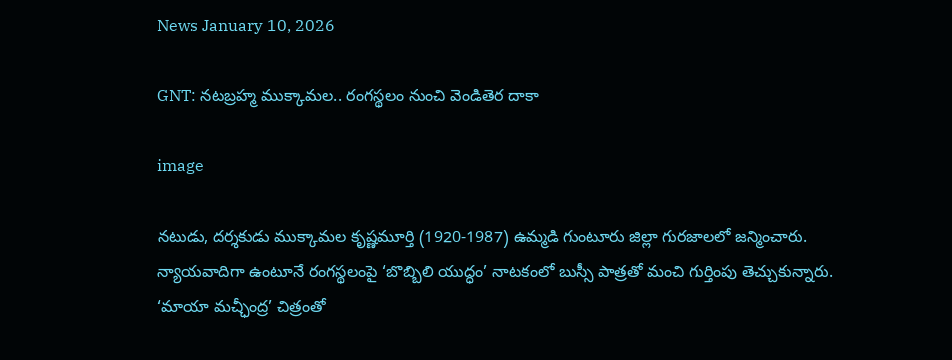News January 10, 2026

GNT: నటబ్రహ్మ ముక్కామల.. రంగస్థలం నుంచి వెండితెర దాకా

image

నటుడు, దర్శకుడు ముక్కామల కృష్ణమూర్తి (1920-1987) ఉమ్మడి గుంటూరు జిల్లా గురజాలలో జన్మించారు. న్యాయవాదిగా ఉంటూనే రంగస్థలంపై ‘బొబ్బిలి యుద్ధం’ నాటకంలో బుస్సీ పాత్రతో మంచి గుర్తింపు తెచ్చుకున్నారు. ‘మాయా మచ్ఛీంద్ర’ చిత్రంతో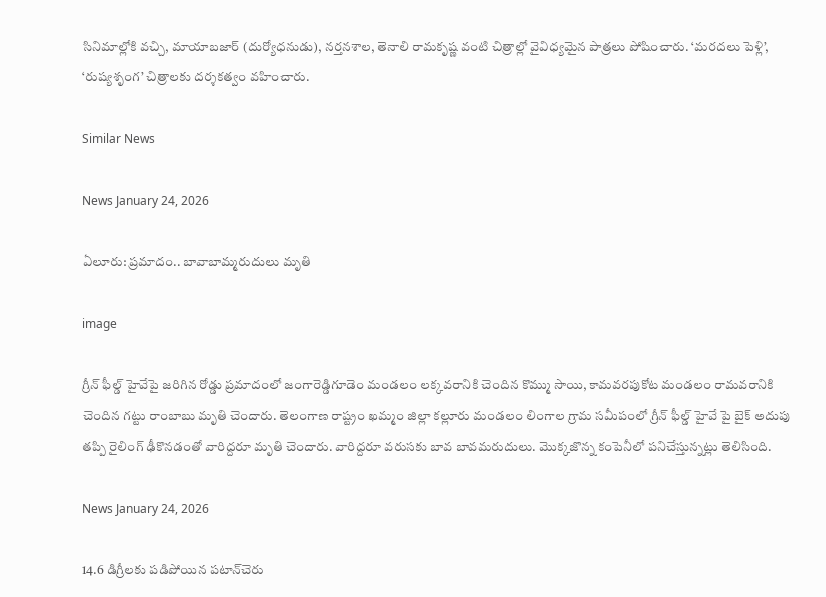సినిమాల్లోకి వచ్చి, మాయాబజార్ (దుర్యోధనుడు), నర్తనశాల, తెనాలి రామకృష్ణ వంటి చిత్రాల్లో వైవిధ్యమైన పాత్రలు పోషించారు. ‘మరదలు పెళ్లి’, ‘రుష్యశృంగ’ చిత్రాలకు దర్శకత్వం వహించారు.

Similar News

News January 24, 2026

ఏలూరు: ప్రమాదం.. బావాబామ్మరుదులు మృతి

image

గ్రీన్ ఫీల్డ్ హైవేపై జరిగిన రోడ్డు ప్రమాదంలో జంగారెడ్డిగూడెం మండలం లక్కవరానికి చెందిన కొమ్ము సాయి, కామవరపుకోట మండలం రామవరానికి చెందిన గట్టు రాంబాబు మృతి చెందారు. తెలంగాణ రాష్ట్రం ఖమ్మం జిల్లా కల్లూరు మండలం లింగాల గ్రామ సమీపంలో గ్రీన్ ఫీల్డ్ హైవే పై బైక్ అదుపు తప్పి రైలింగ్ ఢీకొనడంతో వారిద్దరూ మృతి చెందారు. వారిద్దరూ వరుసకు బావ బావమరుదులు. మొక్కజొన్న కంపెనీలో పనిచేస్తున్నట్లు తెలిసింది.

News January 24, 2026

14.6 డిగ్రీలకు పడిపోయిన పటాన్‌చెరు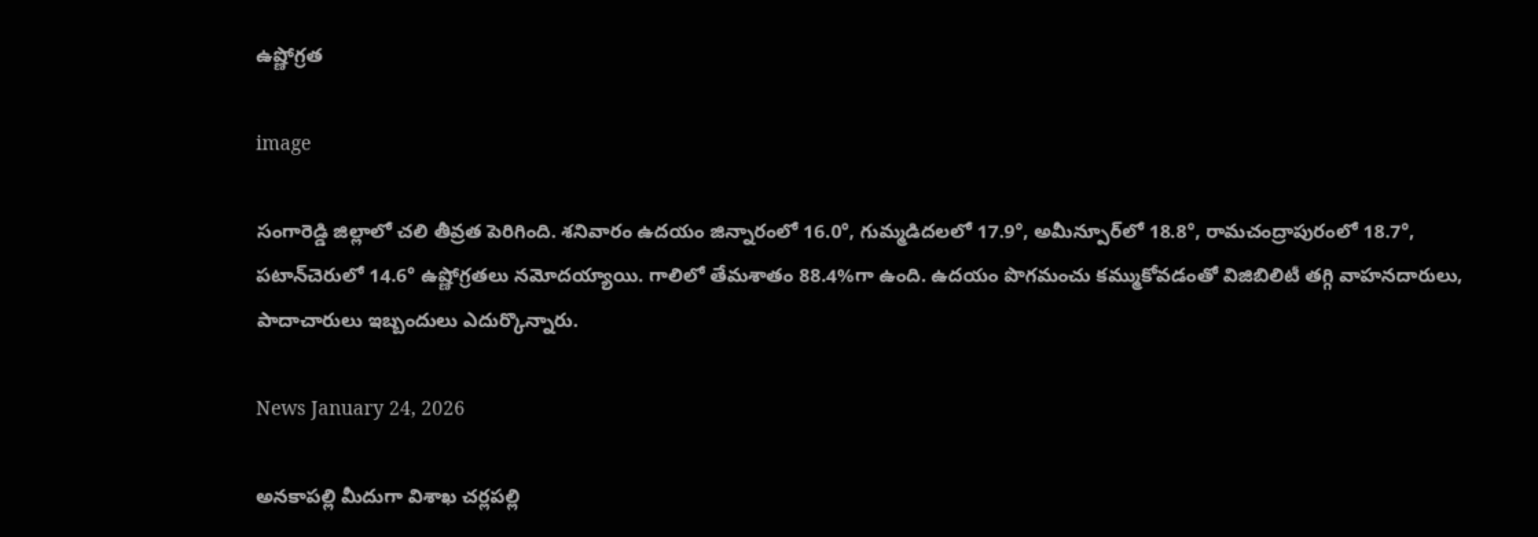ఉష్ణోగ్రత

image

సంగారెడ్డి జిల్లాలో చలి తీవ్రత పెరిగింది. శనివారం ఉదయం జిన్నారంలో 16.0°, గుమ్మడిదలలో 17.9°, అమీన్పూర్‌లో 18.8°, రామచంద్రాపురంలో 18.7°, పటాన్‌చెరులో 14.6° ఉష్ణోగ్రతలు నమోదయ్యాయి. గాలిలో తేమశాతం 88.4%గా ఉంది. ఉదయం పొగమంచు కమ్ముకోవడంతో విజిబిలిటీ తగ్గి వాహనదారులు, పాదాచారులు ఇబ్బందులు ఎదుర్కొన్నారు.

News January 24, 2026

అనకాపల్లి మీదుగా విశాఖ చర్లపల్లి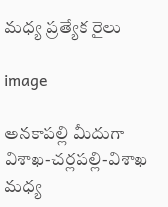మధ్య ప్రత్యేక రైలు

image

అనకాపల్లి మీదుగా విశాఖ-చర్లపల్లి-విశాఖ మధ్య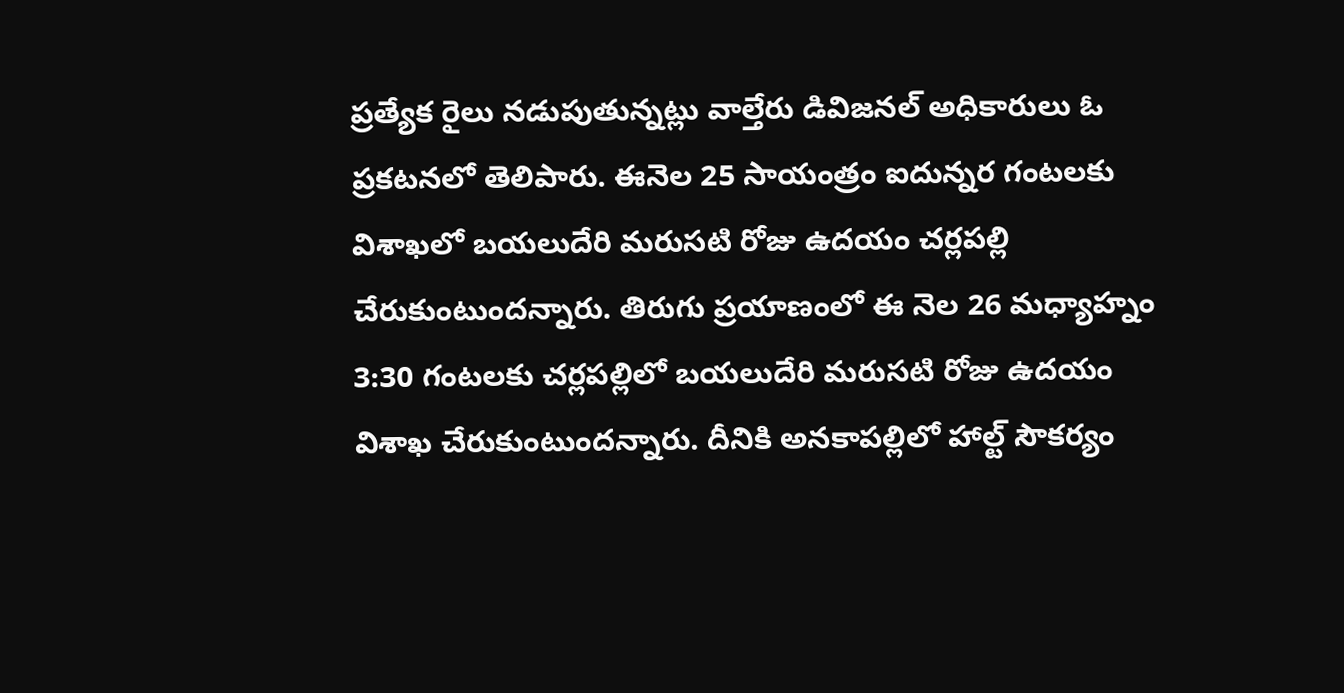ప్రత్యేక రైలు నడుపుతున్నట్లు వాల్తేరు డివిజనల్ అధికారులు ఓ ప్రకటనలో తెలిపారు. ఈనెల 25 సాయంత్రం ఐదున్నర గంటలకు విశాఖలో బయలుదేరి మరుసటి రోజు ఉదయం చర్లపల్లి చేరుకుంటుందన్నారు. తిరుగు ప్రయాణంలో ఈ నెల 26 మధ్యాహ్నం 3:30 గంటలకు చర్లపల్లిలో బయలుదేరి మరుసటి రోజు ఉదయం విశాఖ చేరుకుంటుందన్నారు. దీనికి అనకాపల్లిలో హాల్ట్ సౌకర్యం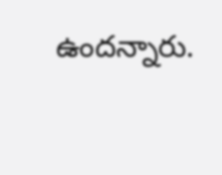ఉందన్నారు.